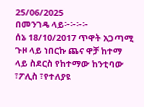25/06/2025
በመንገዴ ላይ፦፦፦፦
ሰኔ 18/10/2017 ጥዋት አጋጣሚ ጉዞ ላይ ነበርኩ ጨና ዋቻ ከተማ ላይ ስደርስ የከተማው ከንቲባው ፣ፖሊስ ፣የተለያዩ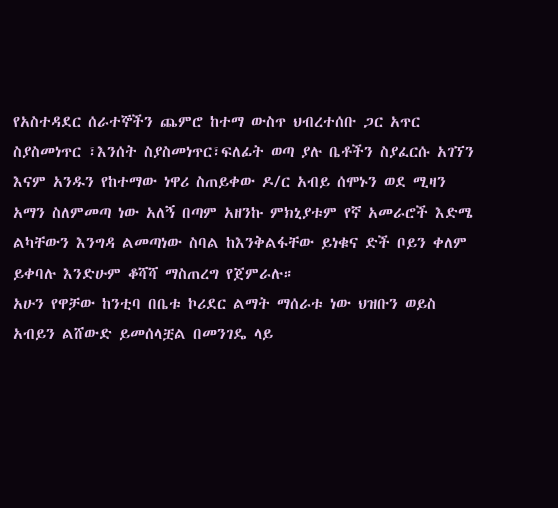የአስተዳደር ሰራተኞችን ጨምሮ ከተማ ውስጥ ህብረተሰቡ ጋር አጥር ስያስመነጥር ፣እንሰት ስያስመነጥር፣ፍለፊት ወጣ ያሉ ቤቶችን ስያፈርሱ አገኘን
እናም አንዱን የከተማው ነዋሪ ስጠይቀው ዶ/ር አብይ ሰሞኑን ወደ ሚዛን አማን ስለምመጣ ነው አለኝ በጣም አዘንኩ ምክኒያቱም የኛ አመራሮች እድሜ ልካቸውን እንግዳ ልመጣነው ስባል ከእንቅልፋቸው ይነቁና ድች ቦይን ቀለም ይቀባሉ እንድሁም ቆሻሻ ማስጠረግ የጀምራሉ።
አሁን የዋቻው ከንቲባ በቤቱ ኮሪደር ልማት ማሰራቱ ነው ህዝቡን ወይስ አብይን ልሸውድ ይመሰላቿል በመንገዴ ላይ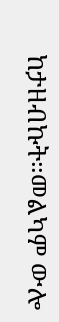ከታዘብኩት።መልካም ውሎ